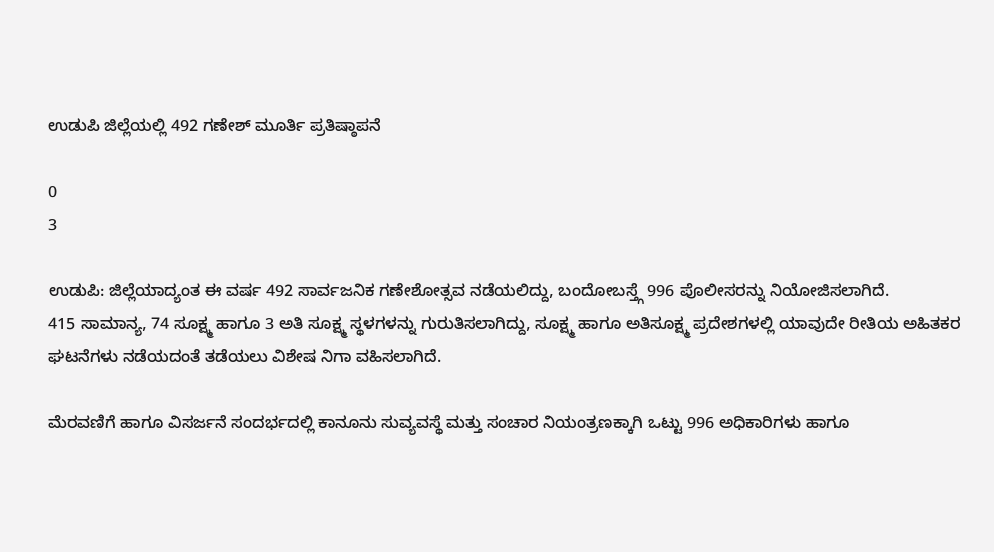ಉಡುಪಿ ಜಿಲ್ಲೆಯಲ್ಲಿ 492 ಗಣೇಶ್ ಮೂರ್ತಿ ಪ್ರತಿಷ್ಠಾಪನೆ

0
3

ಉಡುಪಿ: ಜಿಲ್ಲೆಯಾದ್ಯಂತ ಈ ವರ್ಷ 492 ಸಾರ್ವಜನಿಕ ಗಣೇಶೋತ್ಸವ ನಡೆಯಲಿದ್ದು, ಬಂದೋಬಸ್ತ್ಗೆ 996 ಪೊಲೀಸರನ್ನು ನಿಯೋಜಿಸಲಾಗಿದೆ.
415 ಸಾಮಾನ್ಯ, 74 ಸೂಕ್ಷ್ಮ ಹಾಗೂ 3 ಅತಿ ಸೂಕ್ಷ್ಮ ಸ್ಥಳಗಳನ್ನು ಗುರುತಿಸಲಾಗಿದ್ದು, ಸೂಕ್ಷ್ಮ ಹಾಗೂ ಅತಿಸೂಕ್ಷ್ಮ ಪ್ರದೇಶಗಳಲ್ಲಿ ಯಾವುದೇ ರೀತಿಯ ಅಹಿತಕರ ಘಟನೆಗಳು ನಡೆಯದಂತೆ ತಡೆಯಲು ವಿಶೇಷ ನಿಗಾ ವಹಿಸಲಾಗಿದೆ.

ಮೆರವಣಿಗೆ ಹಾಗೂ ವಿಸರ್ಜನೆ ಸಂದರ್ಭದಲ್ಲಿ ಕಾನೂನು ಸುವ್ಯವಸ್ಥೆ ಮತ್ತು ಸಂಚಾರ ನಿಯಂತ್ರಣಕ್ಕಾಗಿ ಒಟ್ಟು 996 ಅಧಿಕಾರಿಗಳು ಹಾಗೂ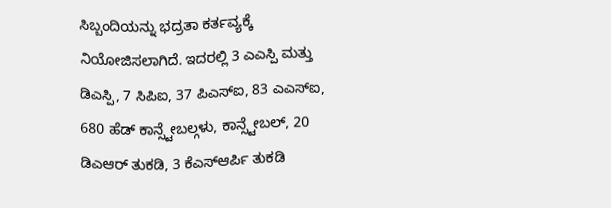ಸಿಬ್ಬಂದಿಯನ್ನು ಭದ್ರತಾ ಕರ್ತವ್ಯಕ್ಕೆ ನಿಯೋಜಿಸಲಾಗಿದೆ. ಇದರಲ್ಲಿ 3 ಎಎಸ್ಪಿ ಮತ್ತು ಡಿಎಸ್ಪಿ, 7 ಸಿಪಿಐ, 37 ಪಿಎಸ್ಐ, 83 ಎಎಸ್ಐ, 680 ಹೆಡ್ ಕಾನ್ಸ್ಟೇಬಲ್ಗಳು, ಕಾನ್ಸ್ಟೇಬಲ್, 20 ಡಿಎಆರ್ ತುಕಡಿ, 3 ಕೆಎಸ್ಆರ್ಪಿ ತುಕಡಿ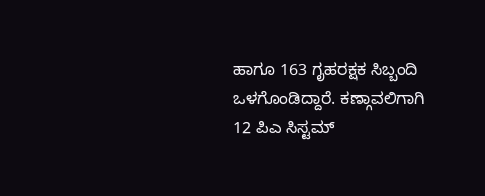ಹಾಗೂ 163 ಗೃಹರಕ್ಷಕ ಸಿಬ್ಬಂದಿ ಒಳಗೊಂಡಿದ್ದಾರೆ. ಕಣ್ಗಾವಲಿಗಾಗಿ 12 ಪಿಎ ಸಿಸ್ಟಮ್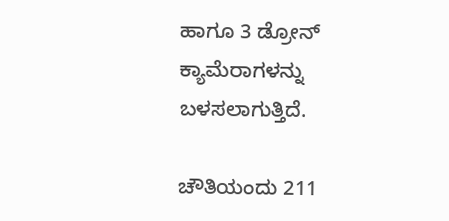ಹಾಗೂ 3 ಡ್ರೋನ್ ಕ್ಯಾಮೆರಾಗಳನ್ನು ಬಳಸಲಾಗುತ್ತಿದೆ.

ಚೌತಿಯಂದು 211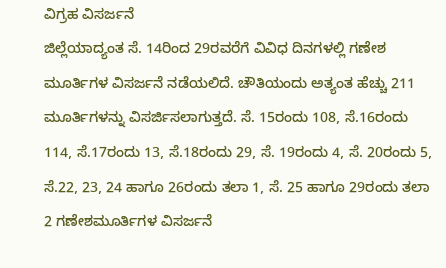ವಿಗ್ರಹ ವಿಸರ್ಜನೆ
ಜಿಲ್ಲೆಯಾದ್ಯಂತ ಸೆ. 14ರಿಂದ 29ರವರೆಗೆ ವಿವಿಧ ದಿನಗಳಲ್ಲಿ ಗಣೇಶ ಮೂರ್ತಿಗಳ ವಿಸರ್ಜನೆ ನಡೆಯಲಿದೆ. ಚೌತಿಯಂದು ಅತ್ಯಂತ ಹೆಚ್ಚು 211 ಮೂರ್ತಿಗಳನ್ನು ವಿಸರ್ಜಿಸಲಾಗುತ್ತದೆ. ಸೆ. 15ರಂದು 108, ಸೆ.16ರಂದು 114, ಸೆ.17ರಂದು 13, ಸೆ.18ರಂದು 29, ಸೆ. 19ರಂದು 4, ಸೆ. 20ರಂದು 5, ಸೆ.22, 23, 24 ಹಾಗೂ 26ರಂದು ತಲಾ 1, ಸೆ. 25 ಹಾಗೂ 29ರಂದು ತಲಾ 2 ಗಣೇಶಮೂರ್ತಿಗಳ ವಿಸರ್ಜನೆ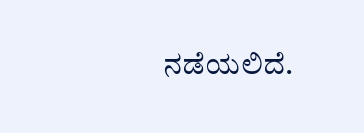ನಡೆಯಲಿದೆ.